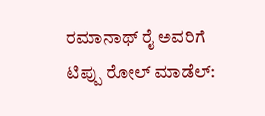ರಮಾನಾಥ್ ರೈ ಅವರಿಗೆ ಟಿಪ್ಪು ರೋಲ್ ಮಾಡೆಲ್: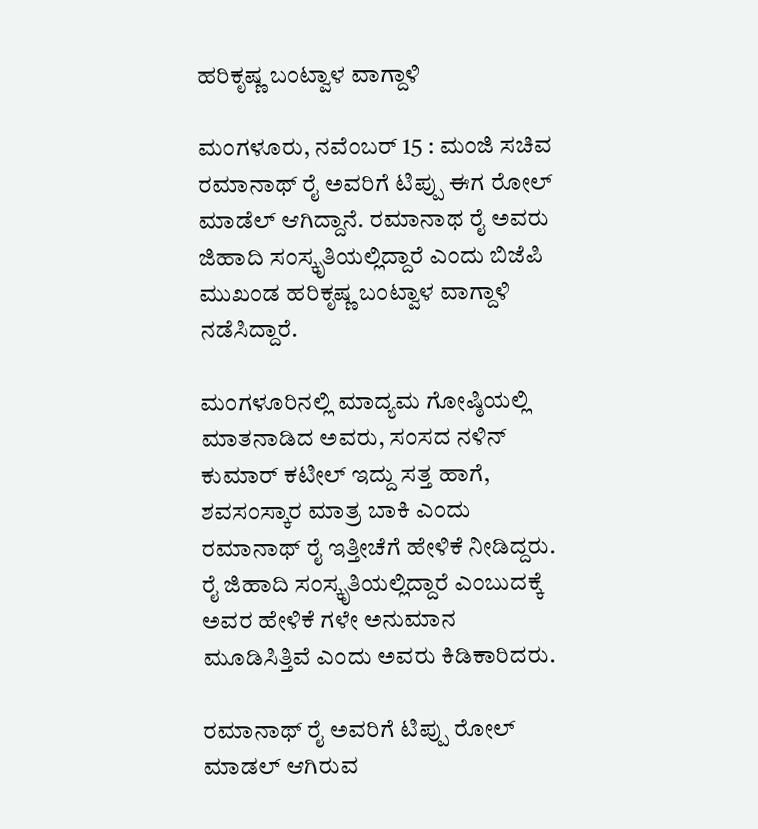ಹರಿಕೃಷ್ಣ ಬಂಟ್ವಾಳ ವಾಗ್ದಾಳಿ

ಮಂಗಳೂರು, ನವೆಂಬರ್ 15 : ಮಂಜಿ ಸಚಿವ ರಮಾನಾಥ್ ರೈ ಅವರಿಗೆ ಟಿಪ್ಪು ಈಗ ರೋಲ್ ಮಾಡೆಲ್ ಆಗಿದ್ದಾನೆ. ರಮಾನಾಥ ರೈ ಅವರು ಜಿಹಾದಿ ಸಂಸ್ಕೃತಿಯಲ್ಲಿದ್ದಾರೆ ಎಂದು ಬಿಜೆಪಿ ಮುಖಂಡ ಹರಿಕೃಷ್ಣ ಬಂಟ್ವಾಳ ವಾಗ್ದಾಳಿ ನಡೆಸಿದ್ದಾರೆ.

ಮಂಗಳೂರಿನಲ್ಲಿ ಮಾದ್ಯಮ ಗೋಷ್ಠಿಯಲ್ಲಿ ಮಾತನಾಡಿದ ಅವರು, ಸಂಸದ ನಳಿನ್ ಕುಮಾರ್ ಕಟೀಲ್ ಇದ್ದು ಸತ್ತ ಹಾಗೆ, ಶವಸಂಸ್ಕಾರ ಮಾತ್ರ ಬಾಕಿ ಎಂದು ರಮಾನಾಥ್ ರೈ ಇತ್ತೀಚೆಗೆ ಹೇಳಿಕೆ ನೀಡಿದ್ದರು. ರೈ ಜಿಹಾದಿ ಸಂಸ್ಕೃತಿಯಲ್ಲಿದ್ದಾರೆ ಎಂಬುದಕ್ಕೆ ಅವರ ಹೇಳಿಕೆ ಗಳೇ ಅನುಮಾನ ಮೂಡಿಸಿತ್ತಿವೆ ಎಂದು ಅವರು ಕಿಡಿಕಾರಿದರು.

ರಮಾನಾಥ್ ರೈ ಅವರಿಗೆ ಟಿಪ್ಪು ರೋಲ್ ಮಾಡಲ್ ಆಗಿರುವ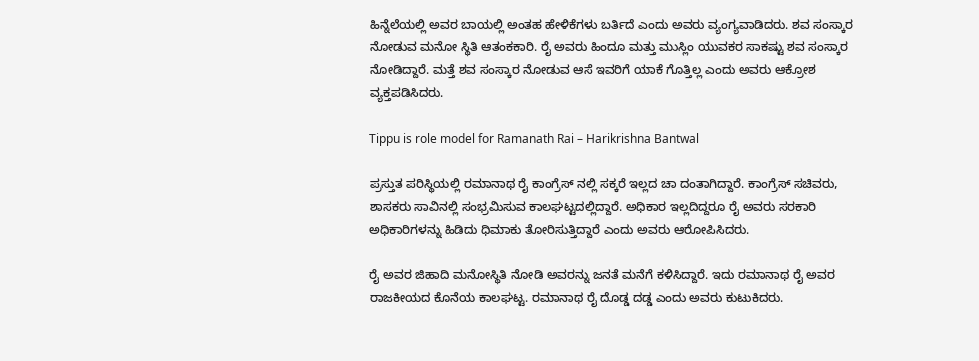ಹಿನ್ನೆಲೆಯಲ್ಲಿ ಅವರ ಬಾಯಲ್ಲಿ ಅಂತಹ ಹೇಳಿಕೆಗಳು ಬರ್ತಿದೆ ಎಂದು ಅವರು ವ್ಯಂಗ್ಯವಾಡಿದರು. ಶವ ಸಂಸ್ಕಾರ ನೋಡುವ ಮನೋ ಸ್ಥಿತಿ ಆತಂಕಕಾರಿ. ರೈ ಅವರು ಹಿಂದೂ ಮತ್ತು ಮುಸ್ಲಿಂ ಯುವಕರ ಸಾಕಷ್ಟು ಶವ ಸಂಸ್ಕಾರ ನೋಡಿದ್ದಾರೆ. ಮತ್ತೆ ಶವ ಸಂಸ್ಕಾರ ನೋಡುವ ಆಸೆ ಇವರಿಗೆ ಯಾಕೆ ಗೊತ್ತಿಲ್ಲ ಎಂದು ಅವರು ಆಕ್ರೋಶ ವ್ಯಕ್ತಪಡಿಸಿದರು.

Tippu is role model for Ramanath Rai – Harikrishna Bantwal

ಪ್ರಸ್ತುತ ಪರಿಸ್ಥಿಯಲ್ಲಿ ರಮಾನಾಥ ರೈ ಕಾಂಗ್ರೆಸ್ ನಲ್ಲಿ ಸಕ್ಕರೆ ಇಲ್ಲದ ಚಾ ದಂತಾಗಿದ್ದಾರೆ. ಕಾಂಗ್ರೆಸ್ ಸಚಿವರು, ಶಾಸಕರು ಸಾವಿನಲ್ಲಿ ಸಂಭ್ರಮಿಸುವ ಕಾಲಘಟ್ಟದಲ್ಲಿದ್ದಾರೆ. ಅಧಿಕಾರ ಇಲ್ಲದಿದ್ದರೂ ರೈ ಅವರು ಸರಕಾರಿ ಅಧಿಕಾರಿಗಳನ್ನು ಹಿಡಿದು ಧಿಮಾಕು ತೋರಿಸುತ್ತಿದ್ದಾರೆ ಎಂದು ಅವರು ಆರೋಪಿಸಿದರು.

ರೈ ಅವರ ಜಿಹಾದಿ ಮನೋಸ್ಥಿತಿ ನೋಡಿ ಅವರನ್ನು ಜನತೆ ಮನೆಗೆ ಕಳಿಸಿದ್ದಾರೆ. ಇದು ರಮಾನಾಥ ರೈ ಅವರ ರಾಜಕೀಯದ ಕೊನೆಯ ಕಾಲಘಟ್ಟ. ರಮಾನಾಥ ರೈ ದೊಡ್ಡ ದಡ್ಡ ಎಂದು ಅವರು ಕುಟುಕಿದರು.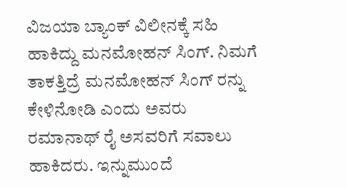ವಿಜಯಾ ಬ್ಯಾಂಕ್ ವಿಲೀನಕ್ಕೆ ಸಹಿ ಹಾಕಿದ್ದು ಮನಮೋಹನ್ ಸಿಂಗ್. ನಿಮಗೆ ತಾಕತ್ತಿದ್ರೆ ಮನಮೋಹನ್ ಸಿಂಗ್ ರನ್ನು ಕೇಳಿನೋಡಿ ಎಂದು ಅವರು ರಮಾನಾಥ್ ರೈ ಅಸವರಿಗೆ ಸವಾಲು ಹಾಕಿದರು. ಇನ್ನುಮುಂದೆ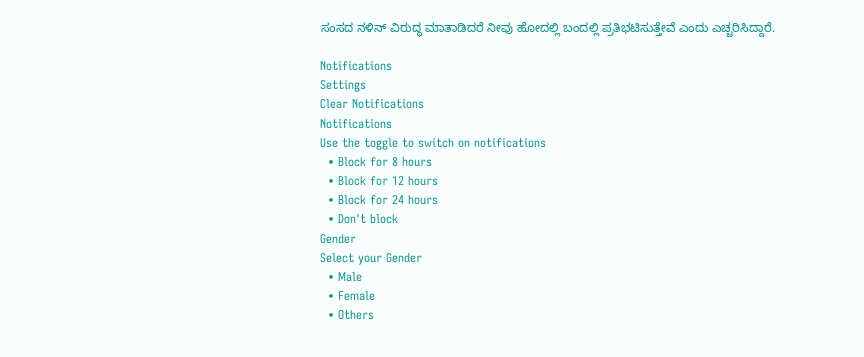ಸಂಸದ ನಳಿನ್ ವಿರುದ್ಧ ಮಾತಾಡಿದರೆ ನೀವು ಹೋದಲ್ಲಿ ಬಂದಲ್ಲಿ ಪ್ರತಿಭಟಿಸುತ್ತೇವೆ ಎಂದು ಎಚ್ಚರಿಸಿದ್ದಾರೆ.

Notifications
Settings
Clear Notifications
Notifications
Use the toggle to switch on notifications
  • Block for 8 hours
  • Block for 12 hours
  • Block for 24 hours
  • Don't block
Gender
Select your Gender
  • Male
  • Female
  • Others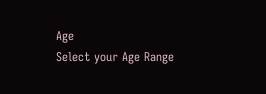Age
Select your Age Range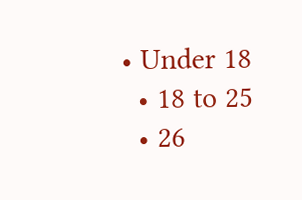• Under 18
  • 18 to 25
  • 26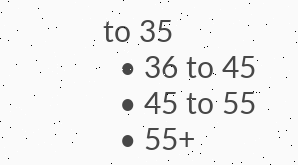to 35
  • 36 to 45
  • 45 to 55
  • 55+